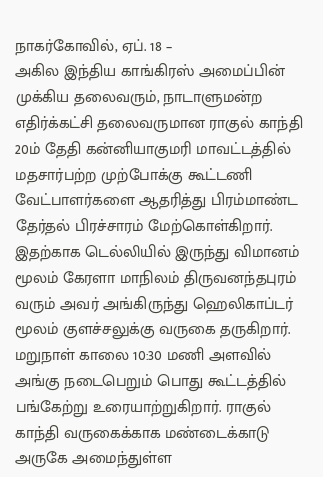நாகர்கோவில், ஏப். 18 –
அகில இந்திய காங்கிரஸ் அமைப்பின் முக்கிய தலைவரும், நாடாளுமன்ற எதிர்க்கட்சி தலைவருமான ராகுல் காந்தி 20ம் தேதி கன்னியாகுமரி மாவட்டத்தில் மதசார்பற்ற முற்போக்கு கூட்டணி வேட்பாளர்களை ஆதரித்து பிரம்மாண்ட தேர்தல் பிரச்சாரம் மேற்கொள்கிறார். இதற்காக டெல்லியில் இருந்து விமானம் மூலம் கேரளா மாநிலம் திருவனந்தபுரம் வரும் அவர் அங்கிருந்து ஹெலிகாப்டர் மூலம் குளச்சலுக்கு வருகை தருகிறார்.
மறுநாள் காலை 10:30 மணி அளவில் அங்கு நடைபெறும் பொது கூட்டத்தில் பங்கேற்று உரையாற்றுகிறார். ராகுல் காந்தி வருகைக்காக மண்டைக்காடு அருகே அமைந்துள்ள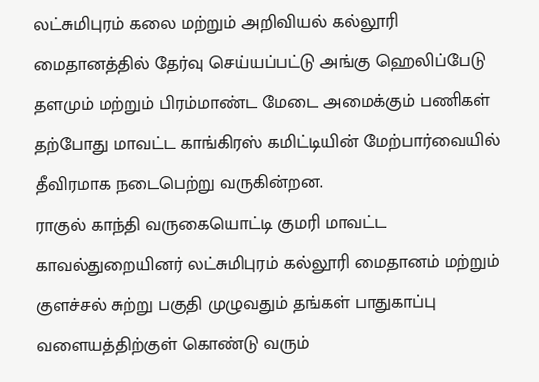லட்சுமிபுரம் கலை மற்றும் அறிவியல் கல்லூரி மைதானத்தில் தேர்வு செய்யப்பட்டு அங்கு ஹெலிப்பேடு தளமும் மற்றும் பிரம்மாண்ட மேடை அமைக்கும் பணிகள் தற்போது மாவட்ட காங்கிரஸ் கமிட்டியின் மேற்பார்வையில் தீவிரமாக நடைபெற்று வருகின்றன.
ராகுல் காந்தி வருகையொட்டி குமரி மாவட்ட காவல்துறையினர் லட்சுமிபுரம் கல்லூரி மைதானம் மற்றும் குளச்சல் சுற்று பகுதி முழுவதும் தங்கள் பாதுகாப்பு வளையத்திற்குள் கொண்டு வரும்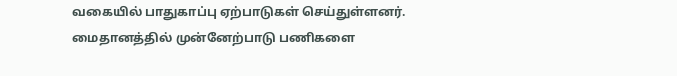வகையில் பாதுகாப்பு ஏற்பாடுகள் செய்துள்ளனர். மைதானத்தில் முன்னேற்பாடு பணிகளை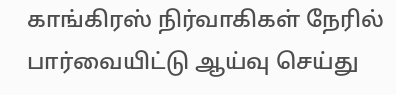காங்கிரஸ் நிர்வாகிகள் நேரில் பார்வையிட்டு ஆய்வு செய்து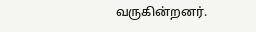வருகின்றனர்.